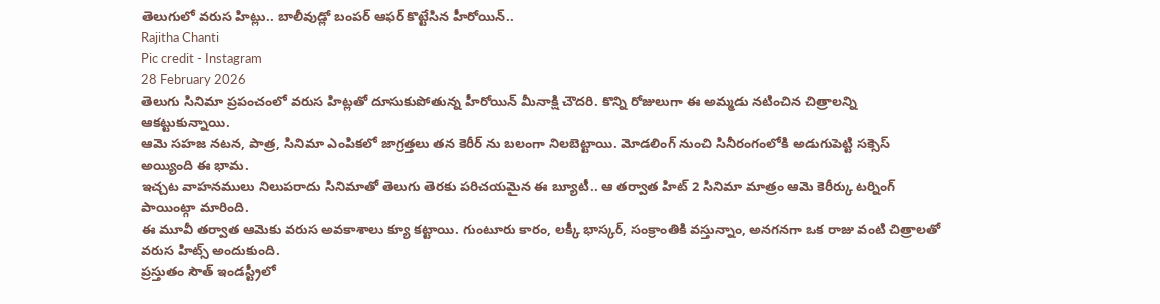తెలుగులో వరుస హిట్లు.. బాలీవుడ్లో బంపర్ ఆఫర్ కొట్టేసిన హీరోయిన్..
Rajitha Chanti
Pic credit - Instagram
28 February 2026
తెలుగు సినిమా ప్రపంచంలో వరుస హిట్లతో దూసుకుపోతున్న హీరోయిన్ మీనాక్షి చౌదరి. కొన్ని రోజులుగా ఈ అమ్మడు నటించిన చిత్రాలన్ని ఆకట్టుకున్నాయి.
ఆమె సహజ నటన, పాత్ర, సినిమా ఎంపికలో జాగ్రత్తలు తన కెరీర్ ను బలంగా నిలబెట్టాయి. మోడలింగ్ నుంచి సినీరంగంలోకి అడుగుపెట్టి సక్సెస్ అయ్యింది ఈ భామ.
ఇచ్చట వాహనములు నిలుపరాదు సినిమాతో తెలుగు తెరకు పరిచయమైన ఈ బ్యూటీ.. ఆ తర్వాత హిట్ 2 సినిమా మాత్రం ఆమె కెరీర్కు టర్నింగ్ పాయింట్గా మారింది.
ఈ మూవీ తర్వాత ఆమెకు వరుస అవకాశాలు క్యూ కట్టాయి. గుంటూరు కారం, లక్కీ భాస్కర్, సంక్రాంతికి వస్తున్నాం, అనగనగా ఒక రాజు వంటి చిత్రాలతో వరుస హిట్స్ అందుకుంది.
ప్రస్తుతం సౌత్ ఇండస్ట్రీలో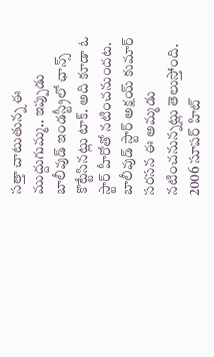సత్తా చాటుతున్న ఈ ముద్దుగుమ్మ.. ఇప్పుడు బాలీవుడ్ ఇండస్ట్రీలో ఛాన్స్ కొట్టేసినట్లు టాక్. అది కూడా ఓ స్టార్ హీరోతో నటించనుందట.
బాలీవుడ్ స్టార్ అక్షయ్ కుమార్ సరసన ఈ అమ్మడు నటించనున్నట్లు తెలుస్తోంది. 2006 సూపర్ హిట్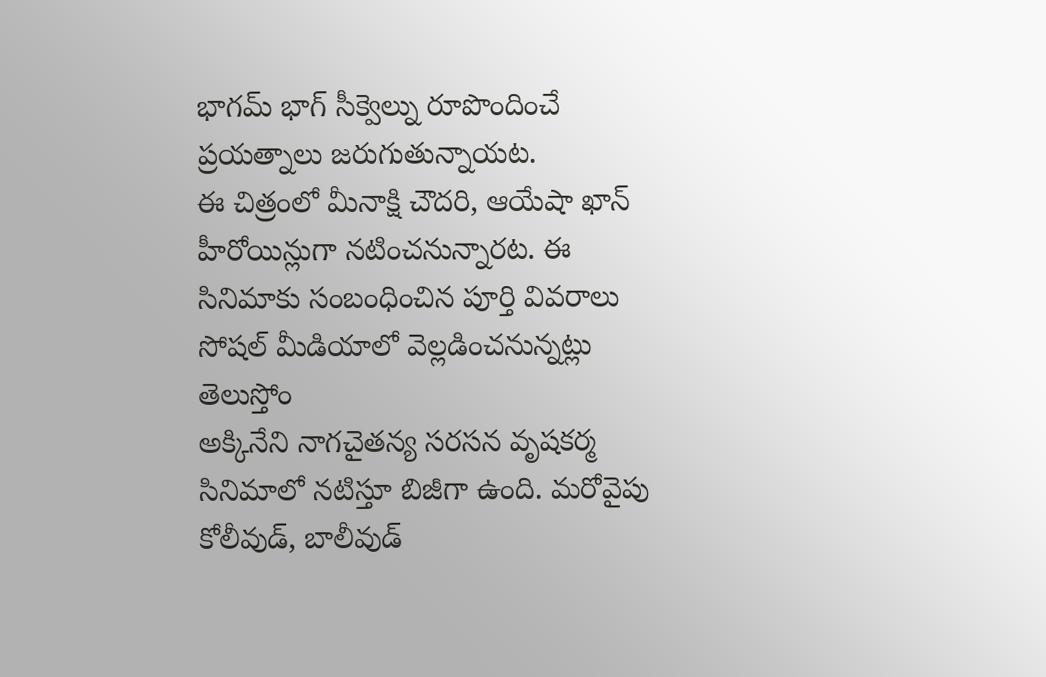భాగమ్ భాగ్ సీక్వెల్ను రూపొందించే ప్రయత్నాలు జరుగుతున్నాయట.
ఈ చిత్రంలో మీనాక్షి చౌదరి, ఆయేషా ఖాన్ హీరోయిన్లుగా నటించనున్నారట. ఈ సినిమాకు సంబంధించిన పూర్తి వివరాలు సోషల్ మీడియాలో వెల్లడించనున్నట్లు తెలుస్తోం
అక్కినేని నాగచైతన్య సరసన వృషకర్మ సినిమాలో నటిస్తూ బిజీగా ఉంది. మరోవైపు కోలీవుడ్, బాలీవుడ్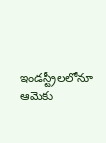ఇండస్ట్రీలలోనూ ఆమెకు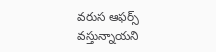వరుస ఆఫర్స్ వస్తున్నాయని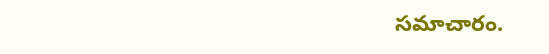సమాచారం.